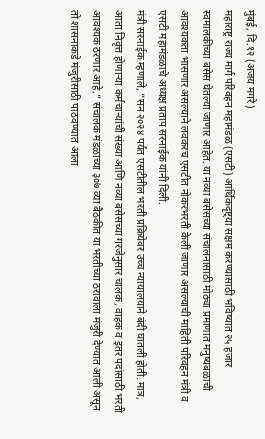मुंबई, दि.१२ (अजय मगरे )
महाराष्ट्र राज्य मार्ग परिवहन महामंडळ (एसटी) आर्थिकदृष्ट्या सक्षम करण्यासाठी भविष्यात २५ हजार स्वमालकीच्या बसेस घेतल्या जाणार आहेत. या नव्या बसेसच्या संचालनासाठी मोठ्या प्रमाणात मनुष्यबळाची आवश्यकता भासणार असल्याने लवकरच एसटीत नोकरभरती केली जाणार असल्याची माहिती परिवहन मंत्री व एसटी महामंडळाचे अध्यक्ष प्रताप सरनाईक यांनी दिली.
मंत्री सरनाईक म्हणाले, “सन २०२४ पर्यंत एसटीतील भरती प्रक्रियेवर उच्च न्यायालयाने बंदी घातली होती. मात्र, आता निवृत्त होणाऱ्या कर्मचाऱ्यांची संख्या आणि नव्या बसेसच्या गरजेनुसार चालक, वाहक व इतर पदांसाठी भरती आवश्यक ठरणार आहे.” संचालक मंडळाच्या ३०७ व्या बैठकीत या भरतीच्या ठरावाला मंजुरी देण्यात आली असून तो शासनाकडे मंजुरीसाठी पाठवण्यात आला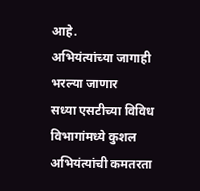आहे.
अभियंत्यांच्या जागाही भरल्या जाणार
सध्या एसटीच्या विविध विभागांमध्ये कुशल अभियंत्यांची कमतरता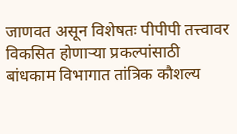जाणवत असून विशेषतः पीपीपी तत्त्वावर विकसित होणाऱ्या प्रकल्पांसाठी बांधकाम विभागात तांत्रिक कौशल्य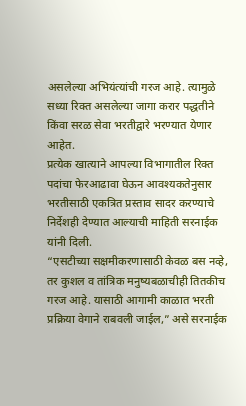असलेल्या अभियंत्यांची गरज आहे. त्यामुळे सध्या रिक्त असलेल्या जागा करार पद्धतीने किंवा सरळ सेवा भरतीद्वारे भरण्यात येणार आहेत.
प्रत्येक खात्याने आपल्या विभागातील रिक्त पदांचा फेरआढावा घेऊन आवश्यकतेनुसार भरतीसाठी एकत्रित प्रस्ताव सादर करण्याचे निर्देशही देण्यात आल्याची माहिती सरनाईक यांनी दिली.
“एसटीच्या सक्षमीकरणासाठी केवळ बस नव्हे, तर कुशल व तांत्रिक मनुष्यबळाचीही तितकीच गरज आहे. यासाठी आगामी काळात भरती प्रक्रिया वेगाने राबवली जाईल,” असे सरनाईक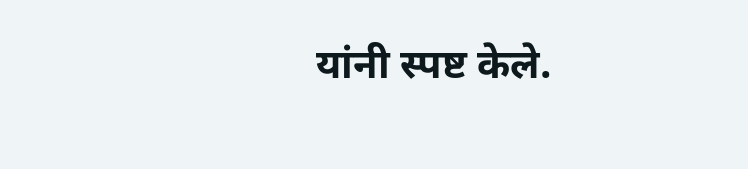यांनी स्पष्ट केले.